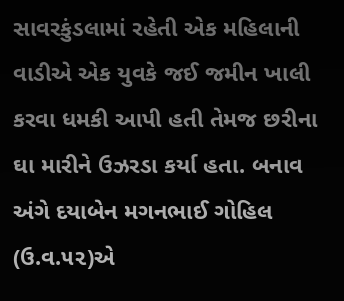સાવરકુંડલામાં રહેતી એક મહિલાની વાડીએ એક યુવકે જઈ જમીન ખાલી કરવા ધમકી આપી હતી તેમજ છરીના ઘા મારીને ઉઝરડા કર્યા હતા. બનાવ અંગે દયાબેન મગનભાઈ ગોહિલ (ઉ.વ.૫૨)એ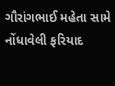ગૌરાંગભાઈ મહેતા સામે નોંધાવેલી ફરિયાદ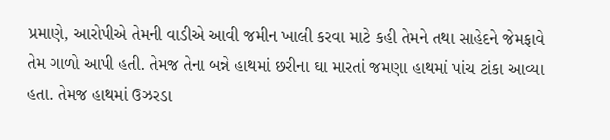પ્રમાણે, આરોપીએ તેમની વાડીએ આવી જમીન ખાલી કરવા માટે કહી તેમને તથા સાહેદને જેમફાવે તેમ ગાળો આપી હતી. તેમજ તેના બન્ને હાથમાં છરીના ઘા મારતાં જમણા હાથમાં પાંચ ટાંકા આવ્યા હતા. તેમજ હાથમાં ઉઝરડા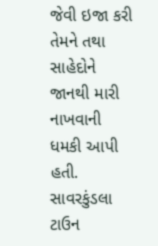જેવી ઇજા કરી તેમને તથા સાહેદોને જાનથી મારી નાખવાની ધમકી આપી હતી. સાવરકુંડલા ટાઉન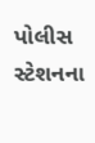પોલીસ સ્ટેશનના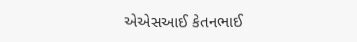એએસઆઈ કેતનભાઈ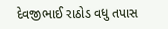દેવજીભાઈ રાઠોડ વધુ તપાસ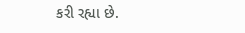કરી રહ્યા છે.